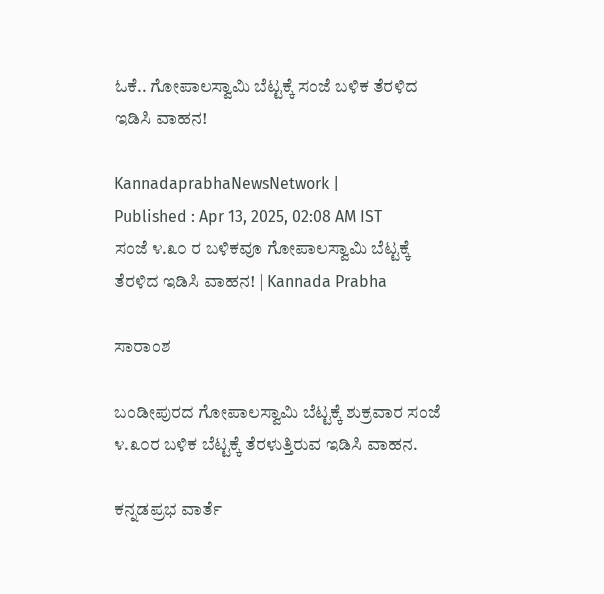ಓಕೆ.. ಗೋಪಾಲಸ್ವಾಮಿ ಬೆಟ್ಟಕ್ಕೆ ಸಂಜೆ ಬಳಿಕ ತೆರಳಿದ ಇಡಿಸಿ ವಾಹನ!

KannadaprabhaNewsNetwork |
Published : Apr 13, 2025, 02:08 AM IST
ಸಂಜೆ ೪.೩೦ ರ ಬಳಿಕವೂ ಗೋಪಾಲಸ್ವಾಮಿ ಬೆಟ್ಟಕ್ಕೆ ತೆರಳಿದ ಇಡಿಸಿ ವಾಹನ! | Kannada Prabha

ಸಾರಾಂಶ

ಬಂಡೀಪುರದ ಗೋಪಾಲಸ್ವಾಮಿ ಬೆಟ್ಟಕ್ಕೆ ಶುಕ್ರವಾರ ಸಂಜೆ ೪.೩೦ರ ಬಳಿಕ ಬೆಟ್ಟಕ್ಕೆ ತೆರಳುತ್ತಿರುವ ಇಡಿಸಿ ವಾಹನ.

ಕನ್ನಡಪ್ರಭ ವಾರ್ತೆ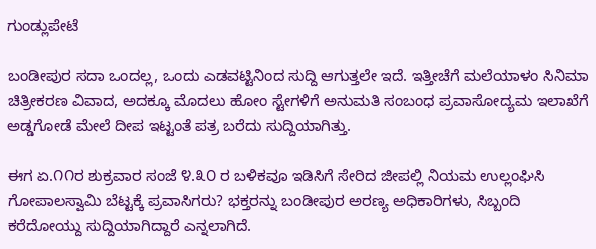ಗುಂಡ್ಲುಪೇಟೆ

ಬಂಡೀಪುರ ಸದಾ ಒಂದಲ್ಲ, ಒಂದು ಎಡವಟ್ಟಿನಿಂದ ಸುದ್ದಿ ಆಗುತ್ತಲೇ ಇದೆ. ಇತ್ತೀಚೆಗೆ ಮಲೆಯಾಳಂ ಸಿನಿಮಾ ಚಿತ್ರೀಕರಣ ವಿವಾದ, ಅದಕ್ಕೂ ಮೊದಲು ಹೋಂ ಸ್ಟೇಗಳಿಗೆ ಅನುಮತಿ ಸಂಬಂಧ ಪ್ರವಾಸೋದ್ಯಮ ಇಲಾಖೆಗೆ ಅಡ್ಡಗೋಡೆ ಮೇಲೆ ದೀಪ ಇಟ್ಟಂತೆ ಪತ್ರ ಬರೆದು ಸುದ್ದಿಯಾಗಿತ್ತು.

ಈಗ ಏ.೧೧ರ ಶುಕ್ರವಾರ ಸಂಜೆ ೪.೩೦ ರ ಬಳಿಕವೂ ಇಡಿಸಿಗೆ ಸೇರಿದ ಜೀಪಲ್ಲಿ ನಿಯಮ ಉಲ್ಲಂಘಿಸಿ ಗೋಪಾಲಸ್ವಾಮಿ ಬೆಟ್ಟಕ್ಕೆ ಪ್ರವಾಸಿಗರು? ಭಕ್ತರನ್ನು ಬಂಡೀಪುರ ಅರಣ್ಯ ಅಧಿಕಾರಿಗಳು, ಸಿಬ್ಬಂದಿ ಕರೆದೋಯ್ದು ಸುದ್ದಿಯಾಗಿದ್ದಾರೆ ಎನ್ನಲಾಗಿದೆ.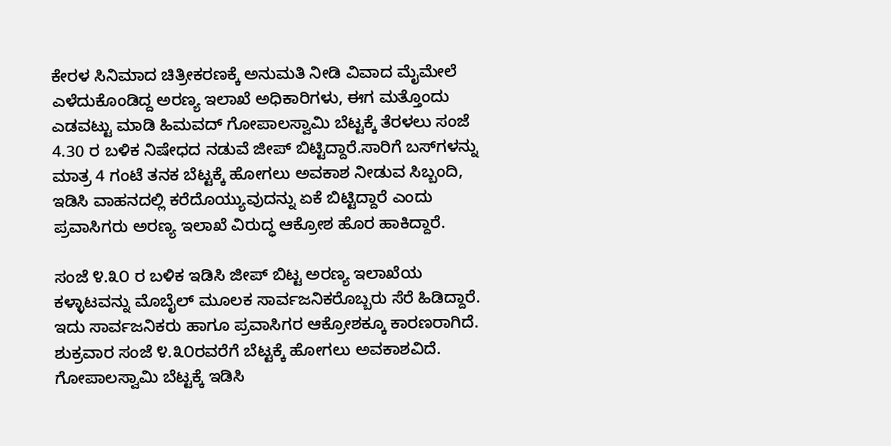ಕೇರಳ ಸಿನಿಮಾದ ಚಿತ್ರೀಕರಣಕ್ಕೆ ಅನುಮತಿ ನೀಡಿ ವಿವಾದ ಮೈಮೇಲೆ ಎಳೆದುಕೊಂಡಿದ್ದ ಅರಣ್ಯ ಇಲಾಖೆ ಅಧಿಕಾರಿಗಳು, ಈಗ ಮತ್ತೊಂದು ಎಡವಟ್ಟು ಮಾಡಿ ಹಿಮವದ್ ಗೋಪಾಲಸ್ವಾಮಿ ಬೆಟ್ಟಕ್ಕೆ ತೆರಳಲು ಸಂಜೆ 4.30 ರ ಬಳಿಕ ನಿಷೇಧದ ನಡುವೆ ಜೀಪ್‌ ಬಿಟ್ಟಿದ್ದಾರೆ.ಸಾರಿಗೆ ಬಸ್‌ಗಳನ್ನು ಮಾತ್ರ 4 ಗಂಟೆ ತನಕ ಬೆಟ್ಟಕ್ಕೆ ಹೋಗಲು ಅವಕಾಶ ನೀಡುವ ಸಿಬ್ಬಂದಿ, ಇಡಿಸಿ ವಾಹನದಲ್ಲಿ ಕರೆದೊಯ್ಯುವುದನ್ನು ಏಕೆ ಬಿಟ್ಟಿದ್ದಾರೆ ಎಂದು ಪ್ರವಾಸಿಗರು ಅರಣ್ಯ ಇಲಾಖೆ ವಿರುದ್ಧ ಆಕ್ರೋಶ ಹೊರ ಹಾಕಿದ್ದಾರೆ.

ಸಂಜೆ ೪.೩೦ ರ ಬಳಿಕ ಇಡಿಸಿ ಜೀಪ್‌ ಬಿಟ್ಟ ಅರಣ್ಯ ಇಲಾಖೆಯ ಕಳ್ಳಾಟವನ್ನು ಮೊಬೈಲ್ ಮೂಲಕ ಸಾರ್ವಜನಿಕರೊಬ್ಬರು ಸೆರೆ ಹಿಡಿದ್ದಾರೆ. ಇದು ಸಾರ್ವಜನಿಕರು ಹಾಗೂ ಪ್ರವಾಸಿಗರ ಆಕ್ರೋಶಕ್ಕೂ ಕಾರಣರಾಗಿದೆ. ಶುಕ್ರವಾರ ಸಂಜೆ ೪.೩೦ರವರೆಗೆ ಬೆಟ್ಟಕ್ಕೆ ಹೋಗಲು ಅವಕಾಶವಿದೆ. ಗೋಪಾಲಸ್ವಾಮಿ ಬೆಟ್ಟಕ್ಕೆ ಇಡಿಸಿ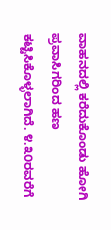ವಾಹನದಲ್ಲಿ ಕರೆದುಕೊಂಡು ಹೋಗಿ ಪ್ರವಾಸಿಗರಿಂದ ಹಣ ಕಟ್ಟಿಸಿಕೊಳ್ಳಲಾಗಿದೆ. ೪.೩೦ರವರೆಗೆ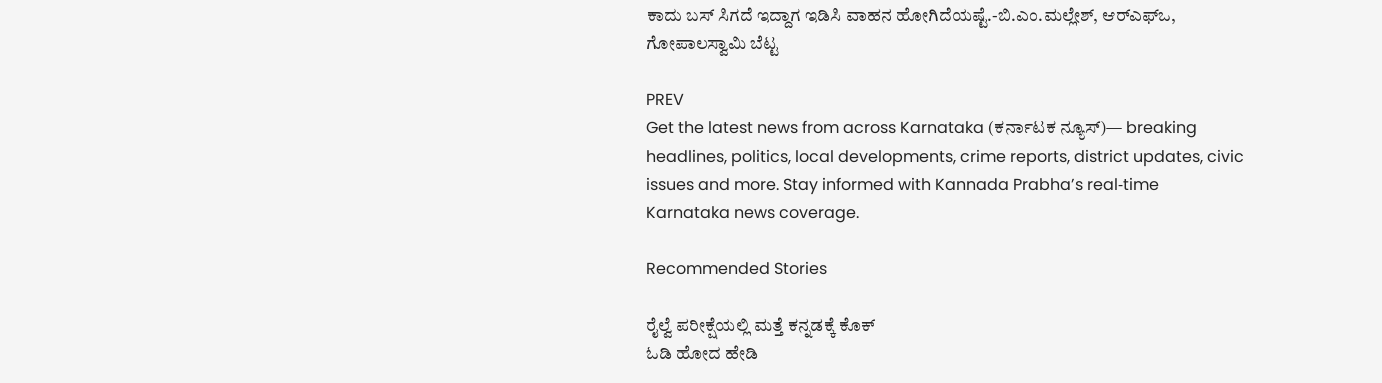ಕಾದು ಬಸ್‌ ಸಿಗದೆ ಇದ್ದಾಗ ಇಡಿಸಿ ವಾಹನ ಹೋಗಿದೆಯಷ್ಟೆ.-ಬಿ.ಎಂ.ಮಲ್ಲೇಶ್‌, ಆರ್‌ಎಫ್‌ಒ, ಗೋಪಾಲಸ್ವಾಮಿ ಬೆಟ್ಟ

PREV
Get the latest news from across Karnataka (ಕರ್ನಾಟಕ ನ್ಯೂಸ್)— breaking headlines, politics, local developments, crime reports, district updates, civic issues and more. Stay informed with Kannada Prabha’s real‑time Karnataka news coverage.

Recommended Stories

ರೈಲ್ವೆ ಪರೀಕ್ಷೆಯಲ್ಲಿ ಮತ್ತೆ ಕನ್ನಡಕ್ಕೆ ಕೊಕ್
ಓಡಿ ಹೋದ ಹೇಡಿ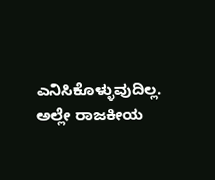ಎನಿಸಿಕೊಳ್ಳುವುದಿಲ್ಲ. ಅಲ್ಲೇ ರಾಜಕೀಯ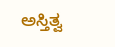ಅಸ್ತಿತ್ವ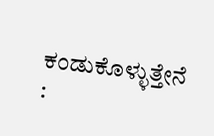ಕಂಡುಕೊಳ್ಳುತ್ತೇನೆ :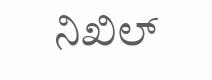ನಿಖಿಲ್‌